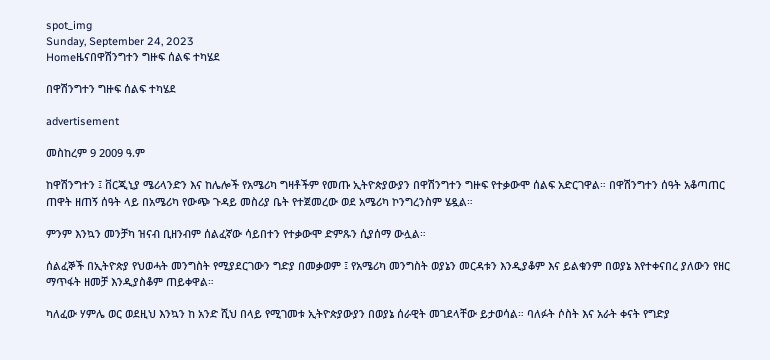spot_img
Sunday, September 24, 2023
Homeዜናበዋሽንግተን ግዙፍ ሰልፍ ተካሄደ

በዋሽንግተን ግዙፍ ሰልፍ ተካሄደ

advertisement

መስከረም 9 2009 ዓ.ም

ከዋሽንግተን ፤ ቨርጂኒያ ሜሪላንድን እና ከሌሎች የአሜሪካ ግዛቶችም የመጡ ኢትዮጵያውያን በዋሽንግተን ግዙፍ የተቃውሞ ሰልፍ አድርገዋል። በዋሽንግተን ሰዓት አቆጣጠር ጠዋት ዘጠኝ ሰዓት ላይ በአሜሪካ የውጭ ጉዳይ መስሪያ ቤት የተጀመረው ወደ አሜሪካ ኮንግረንስም ሄዷል።

ምንም እንኳን መንቻካ ዝናብ ቢዘንብም ሰልፈኛው ሳይበተን የተቃውሞ ድምጹን ሲያሰማ ውሏል።

ሰልፈኞች በኢትዮጵያ የህወሓት መንግስት የሚያደርገውን ግድያ በመቃወም ፤ የአሜሪካ መንግስት ወያኔን መርዳቱን እንዲያቆም እና ይልቁንም በወያኔ እየተቀናበረ ያለውን የዘር ማጥፋት ዘመቻ እንዲያስቆም ጠይቀዋል።

ካለፈው ሃምሌ ወር ወደዚህ እንኳን ከ አንድ ሺህ በላይ የሚገመቱ ኢትዮጵያውያን በወያኔ ሰራዊት መገደላቸው ይታወሳል። ባለፉት ሶስት እና አራት ቀናት የግድያ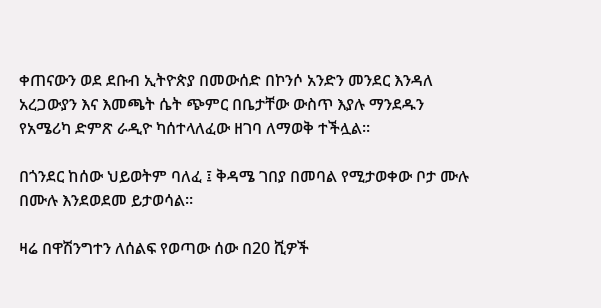ቀጠናውን ወደ ደቡብ ኢትዮጵያ በመውሰድ በኮንሶ አንድን መንደር እንዳለ አረጋውያን እና እመጫት ሴት ጭምር በቤታቸው ውስጥ እያሉ ማንደዱን የአሜሪካ ድምጽ ራዲዮ ካሰተላለፈው ዘገባ ለማወቅ ተችሏል።

በጎንደር ከሰው ህይወትም ባለፈ ፤ ቅዳሜ ገበያ በመባል የሚታወቀው ቦታ ሙሉ በሙሉ እንደወደመ ይታወሳል።

ዛሬ በዋሽንግተን ለሰልፍ የወጣው ሰው በ20 ሺዎች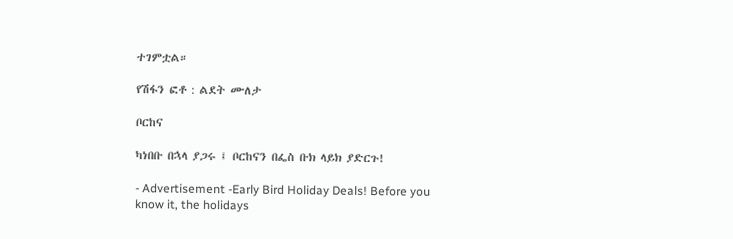ተገምቷል።

የሽፋን ፎቶ : ልደት ሙለታ

ቦርከና

ካነበቡ በኋላ ያጋሩ ፤ ቦርከናን በፌስ ቡክ ላይክ ያድርጉ!

- Advertisement -Early Bird Holiday Deals! Before you know it, the holidays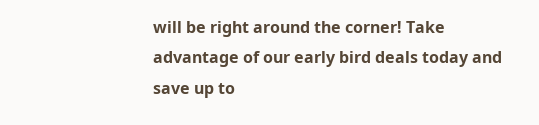will be right around the corner! Take advantage of our early bird deals today and save up to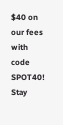$40 on our fees with code SPOT40!
Stay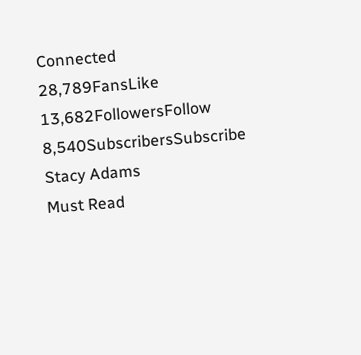Connected
28,789FansLike
13,682FollowersFollow
8,540SubscribersSubscribe
Stacy Adams
Must Read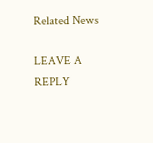Related News

LEAVE A REPLY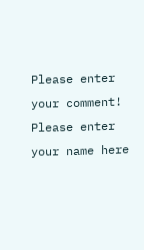Please enter your comment!
Please enter your name here